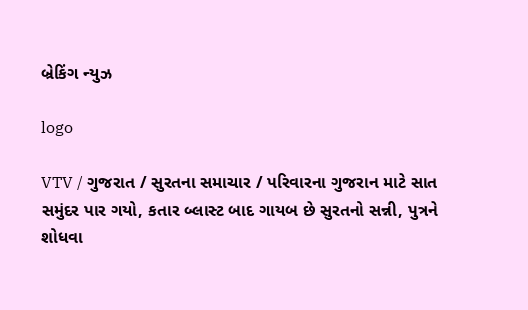બ્રેકિંગ ન્યુઝ

logo

VTV / ગુજરાત / સુરતના સમાચાર / પરિવારના ગુજરાન માટે સાત સમુંદર પાર ગયો, કતાર બ્લાસ્ટ બાદ ગાયબ છે સુરતનો સન્ની, પુત્રને શોધવા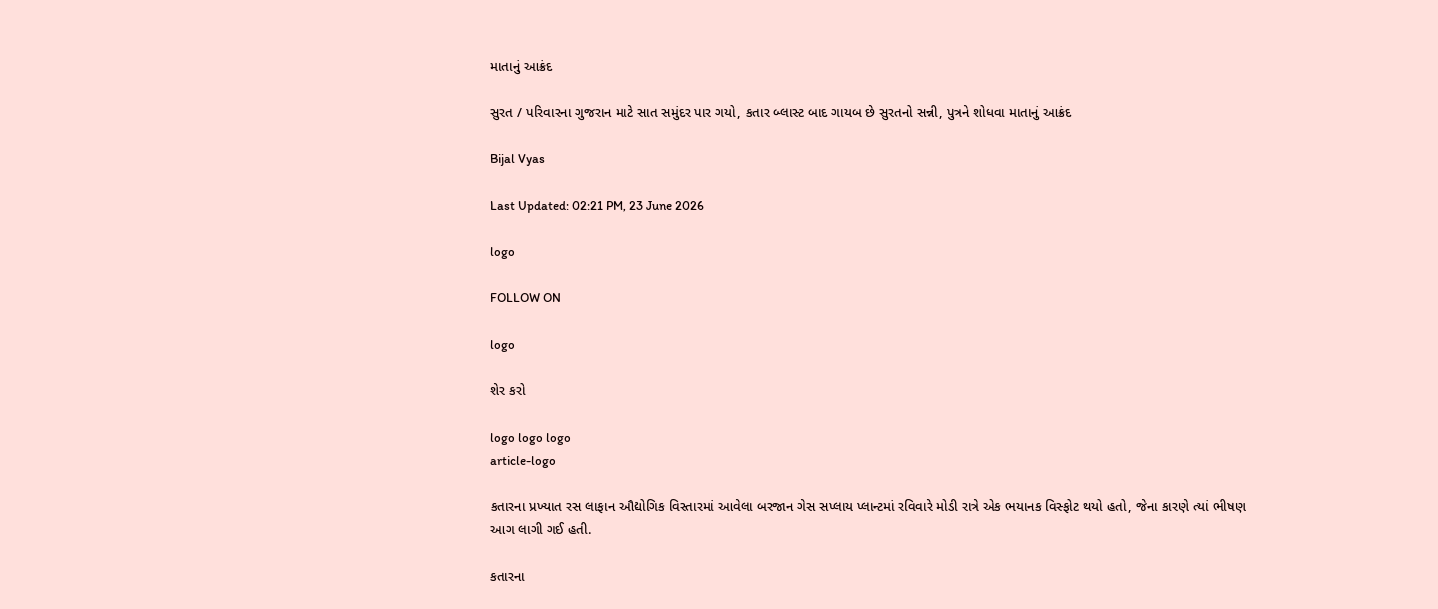માતાનું આક્રંદ

સુરત / પરિવારના ગુજરાન માટે સાત સમુંદર પાર ગયો, કતાર બ્લાસ્ટ બાદ ગાયબ છે સુરતનો સન્ની, પુત્રને શોધવા માતાનું આક્રંદ

Bijal Vyas

Last Updated: 02:21 PM, 23 June 2026

logo

FOLLOW ON

logo

શેર કરો

logo logo logo
article-logo

કતારના પ્રખ્યાત રસ લાફાન ઔદ્યોગિક વિસ્તારમાં આવેલા બરજાન ગેસ સપ્લાય પ્લાન્ટમાં રવિવારે મોડી રાત્રે એક ભયાનક વિસ્ફોટ થયો હતો, જેના કારણે ત્યાં ભીષણ આગ લાગી ગઈ હતી.

કતારના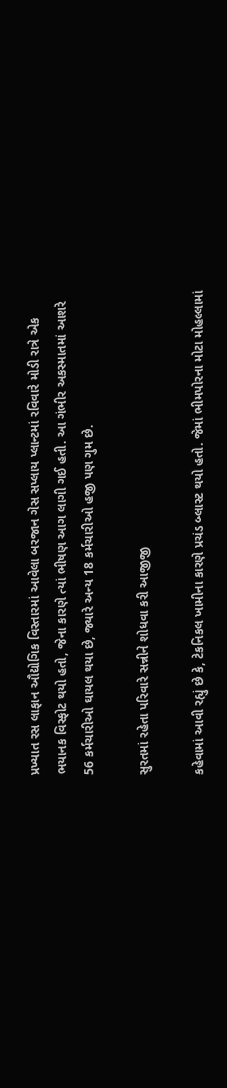પ્રખ્યાત રસ લાફાન ઔદ્યોગિક વિસ્તારમાં આવેલા બરજાન ગેસ સપ્લાય પ્લાન્ટમાં રવિવારે મોડી રાત્રે એક ભયાનક વિસ્ફોટ થયો હતો, જેના કારણે ત્યાં ભીષણ આગ લાગી ગઈ હતી. આ ગંભીર અકસ્માતમાં આશરે 56 કર્મચારીઓ ઘાયલ થયા છે, જ્યારે અન્ય 18 કર્મચારીઓ હજી પણ ગુમ છે.

સુરતમાં રહેતા પરિવારે સન્નીને શોધવા કરી આજીજી

કહેવામાં આવી રહ્યું છે કે, ટેકનિકલ ખામીના કારણે પ્રચંડ બ્લાસ્ટ થયો હતો. જેમાં ભીમપોરના મોટા મોહલ્લામાં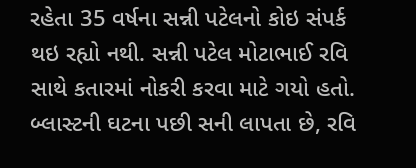રહેતા 35 વર્ષના સન્ની પટેલનો કોઇ સંપર્ક થઇ રહ્યો નથી. સન્ની પટેલ મોટાભાઈ રવિ સાથે કતારમાં નોકરી કરવા માટે ગયો હતો. બ્લાસ્ટની ઘટના પછી સની લાપતા છે, રવિ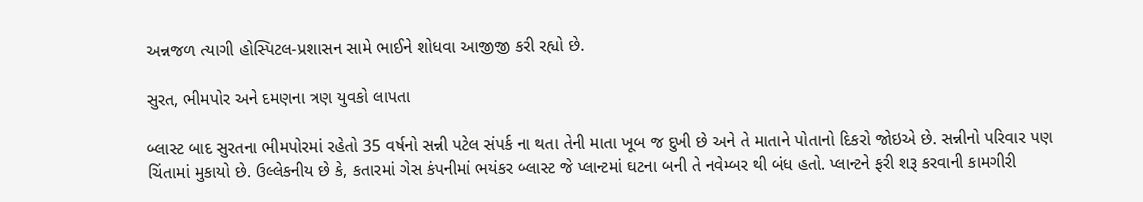અન્નજળ ત્યાગી હોસ્પિટલ-પ્રશાસન સામે ભાઈને શોધવા આજીજી કરી રહ્યો છે.

સુરત, ભીમપોર અને દમણના ત્રણ યુવકો લાપતા

બ્લાસ્ટ બાદ સુરતના ભીમપોરમાં રહેતો 35 વર્ષનો સન્ની પટેલ સંપર્ક ના થતા તેની માતા ખૂબ જ દુખી છે અને તે માતાને પોતાનો દિકરો જોઇએ છે. સન્નીનો પરિવાર પણ ચિંતામાં મુકાયો છે. ઉલ્લેકનીય છે કે, કતારમાં ગેસ કંપનીમાં ભયંકર બ્લાસ્ટ જે પ્લાન્ટમાં ઘટના બની તે નવેમ્બર થી બંધ હતો. પ્લાન્ટને ફરી શરૂ કરવાની કામગીરી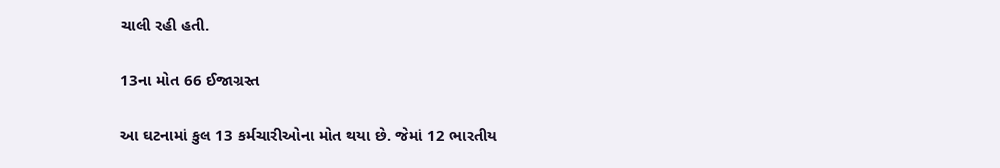ચાલી રહી હતી.

13ના મોત 66 ઈજાગ્રસ્ત

આ ઘટનામાં કુલ 13 કર્મચારીઓના મોત થયા છે. જેમાં 12 ભારતીય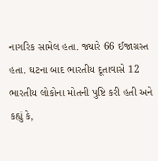નાગરિક સામેલ હતા. જ્યારે 66 ઈજાગ્રસ્ત હતા. ઘટના બાદ ભારતીય દૂતાવાસે 12 ભારતીય લોકોના મોતની પુષ્ટિ કરી હતી અને કહ્યું કે,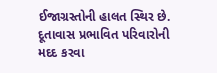ઈજાગ્રસ્તોની હાલત સ્થિર છે. દૂતાવાસ પ્રભાવિત પરિવારોની મદદ કરવા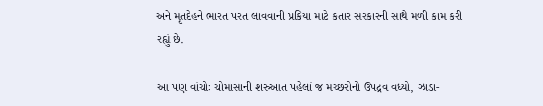અને મૃતદેહને ભારત પરત લાવવાની પ્રકિયા માટે કતાર સરકારની સાથે મળી કામ કરી રહ્યું છે.

આ પણ વાંચોઃ ચોમાસાની શરુઆત પહેલાં જ મચ્છરોનો ઉપદ્રવ વધ્યો, ઝાડા-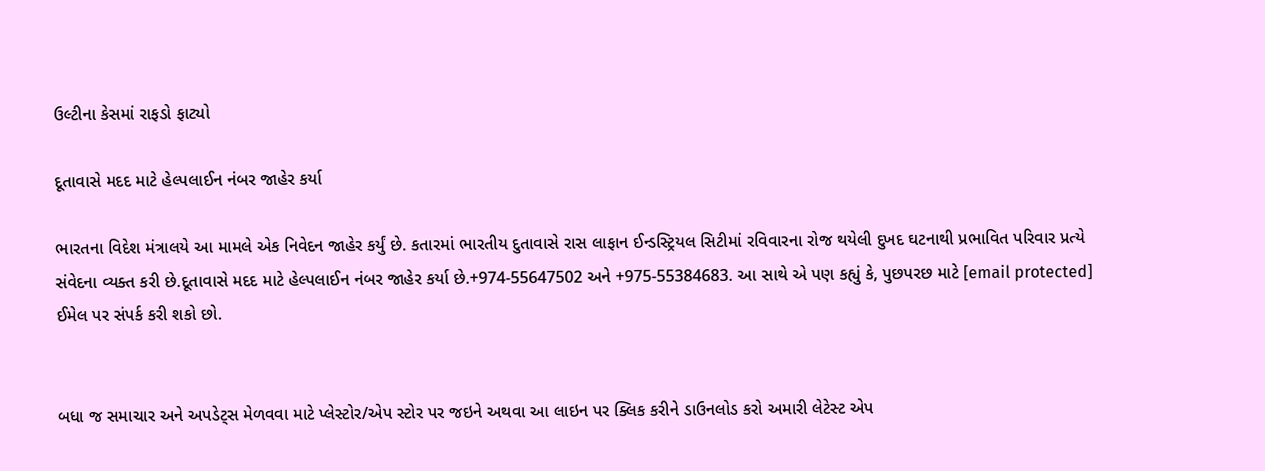ઉલ્ટીના કેસમાં રાફડો ફાટ્યો

દૂતાવાસે મદદ માટે હેલ્પલાઈન નંબર જાહેર કર્યા

ભારતના વિદેશ મંત્રાલયે આ મામલે એક નિવેદન જાહેર કર્યું છે. કતારમાં ભારતીય દુતાવાસે રાસ લાફાન ઈન્ડસ્ટ્રિયલ સિટીમાં રવિવારના રોજ થયેલી દુખદ ઘટનાથી પ્રભાવિત પરિવાર પ્રત્યે સંવેદના વ્યક્ત કરી છે.દૂતાવાસે મદદ માટે હેલ્પલાઈન નંબર જાહેર કર્યા છે.+974-55647502 અને +975-55384683. આ સાથે એ પણ કહ્યું કે, પુછપરછ માટે [email protected] ઈમેલ પર સંપર્ક કરી શકો છો.


બધા જ સમાચાર અને અપડેટ્સ મેળવવા માટે પ્લેસ્ટોર/એપ સ્ટોર પર જઇને અથવા આ લાઇન પર ક્લિક કરીને ડાઉનલોડ કરો અમારી લેટેસ્ટ એપ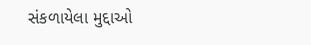સંકળાયેલા મુદ્દાઓ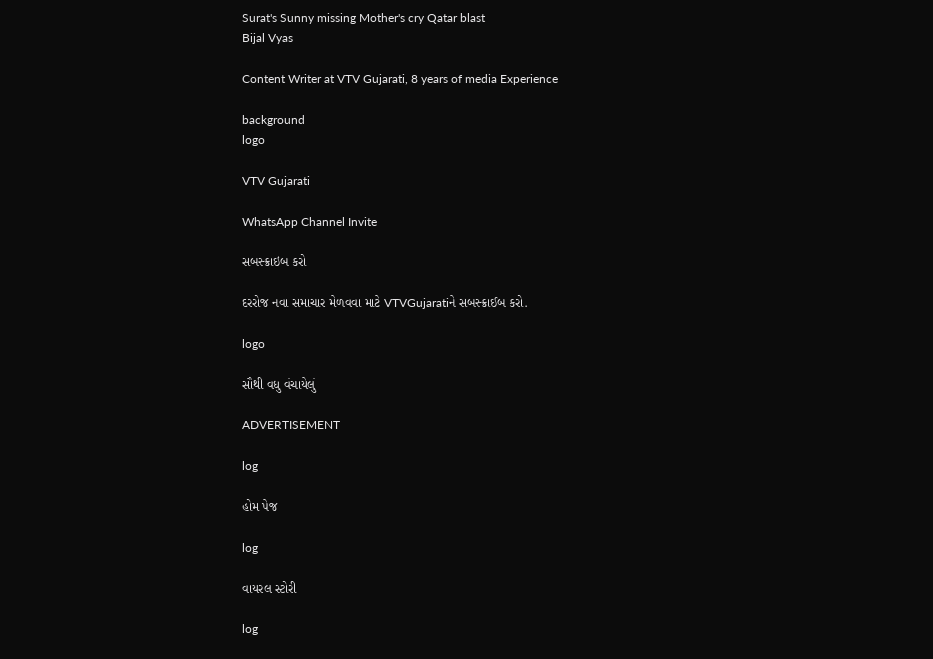Surat's Sunny missing Mother's cry Qatar blast
Bijal Vyas

Content Writer at VTV Gujarati, 8 years of media Experience

background
logo

VTV Gujarati

WhatsApp Channel Invite

સબસ્ક્રાઇબ કરો

દરરોજ નવા સમાચાર મેળવવા માટે VTVGujaratiને સબસ્ક્રાઈબ કરો.

logo

સૌથી વધુ વંચાયેલું

ADVERTISEMENT

log

હોમ પેજ

log

વાયરલ સ્ટોરી

log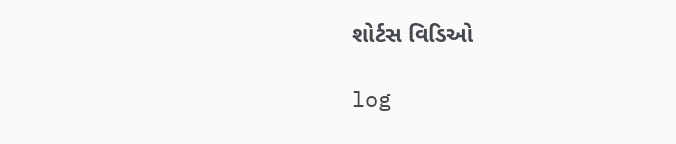શોર્ટસ વિડિઓ

log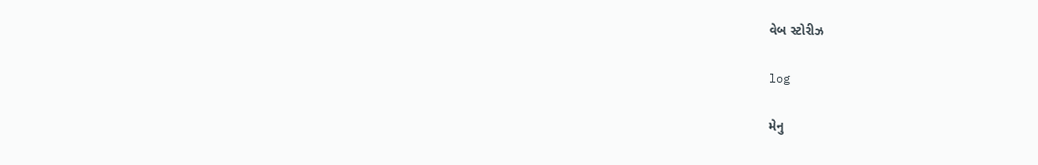વેબ સ્ટોરીઝ

log

મેનુ